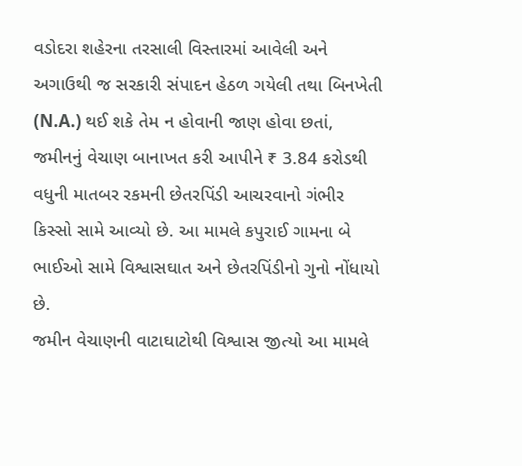વડોદરા શહેરના તરસાલી વિસ્તારમાં આવેલી અને અગાઉથી જ સરકારી સંપાદન હેઠળ ગયેલી તથા બિનખેતી (N.A.) થઈ શકે તેમ ન હોવાની જાણ હોવા છતાં, જમીનનું વેચાણ બાનાખત કરી આપીને ₹ 3.84 કરોડથી વધુની માતબર રકમની છેતરપિંડી આચરવાનો ગંભીર કિસ્સો સામે આવ્યો છે. આ મામલે કપુરાઈ ગામના બે ભાઈઓ સામે વિશ્વાસઘાત અને છેતરપિંડીનો ગુનો નોંધાયો છે.
જમીન વેચાણની વાટાઘાટોથી વિશ્વાસ જીત્યો આ મામલે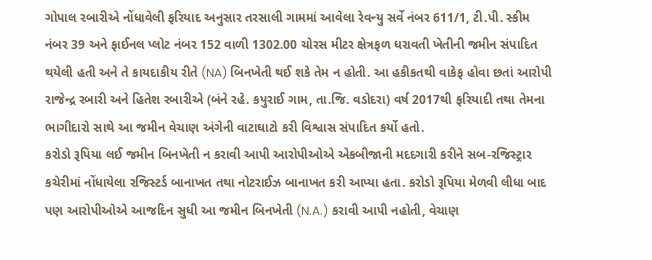ગોપાલ રબારીએ નોંધાવેલી ફરિયાદ અનુસાર તરસાલી ગામમાં આવેલા રેવન્યુ સર્વે નંબર 611/1, ટી.પી. સ્કીમ નંબર 39 અને ફાઈનલ પ્લોટ નંબર 152 વાળી 1302.00 ચોરસ મીટર ક્ષેત્રફળ ધરાવતી ખેતીની જમીન સંપાદિત થયેલી હતી અને તે કાયદાકીય રીતે (NA) બિનખેતી થઈ શકે તેમ ન હોતી. આ હકીકતથી વાકેફ હોવા છતાં આરોપી રાજેન્દ્ર રબારી અને હિતેશ રબારીએ (બંને રહે. કપુરાઈ ગામ, તા.જિ. વડોદરા) વર્ષ 2017થી ફરિયાદી તથા તેમના ભાગીદારો સાથે આ જમીન વેચાણ અંગેની વાટાઘાટો કરી વિશ્વાસ સંપાદિત કર્યો હતો.
કરોડો રૂપિયા લઈ જમીન બિનખેતી ન કરાવી આપી આરોપીઓએ એકબીજાની મદદગારી કરીને સબ-રજિસ્ટ્રાર કચેરીમાં નોંધાયેલા રજિસ્ટર્ડ બાનાખત તથા નોટરાઈઝ બાનાખત કરી આપ્યા હતા. કરોડો રૂપિયા મેળવી લીધા બાદ પણ આરોપીઓએ આજદિન સુધી આ જમીન બિનખેતી (N.A.) કરાવી આપી નહોતી, વેચાણ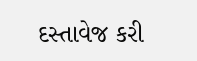દસ્તાવેજ કરી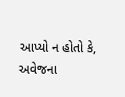આપ્યો ન હોતો કે, અવેજના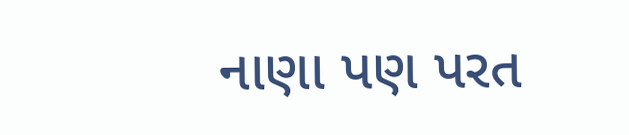નાણા પણ પરત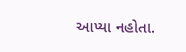આપ્યા નહોતા.